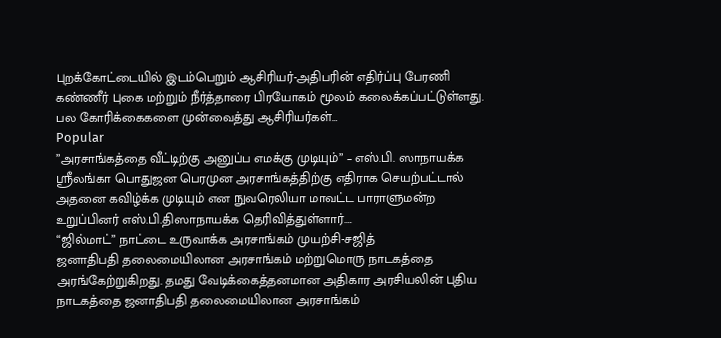புறக்கோட்டையில் இடம்பெறும் ஆசிரியர்-அதிபரின் எதிர்ப்பு பேரணி கண்ணீர் புகை மற்றும் நீர்த்தாரை பிரயோகம் மூலம் கலைக்கப்பட்டுள்ளது. பல கோரிக்கைகளை முன்வைத்து ஆசிரியர்கள்…
Popular
”அரசாங்கத்தை வீட்டிற்கு அனுப்ப எமக்கு முடியும்” – எஸ்.பி. ஸாநாயக்க
ஸ்ரீலங்கா பொதுஜன பெரமுன அரசாங்கத்திற்கு எதிராக செயற்பட்டால் அதனை கவிழ்க்க முடியும் என நுவரெலியா மாவட்ட பாராளுமன்ற உறுப்பினர் எஸ்.பி.திஸாநாயக்க தெரிவித்துள்ளார்.…
“ஜில்மாட்” நாட்டை உருவாக்க அரசாங்கம் முயற்சி-சஜித்
ஜனாதிபதி தலைமையிலான அரசாங்கம் மற்றுமொரு நாடகத்தை அரங்கேற்றுகிறது. தமது வேடிக்கைத்தனமான அதிகார அரசியலின் புதிய நாடகத்தை ஜனாதிபதி தலைமையிலான அரசாங்கம்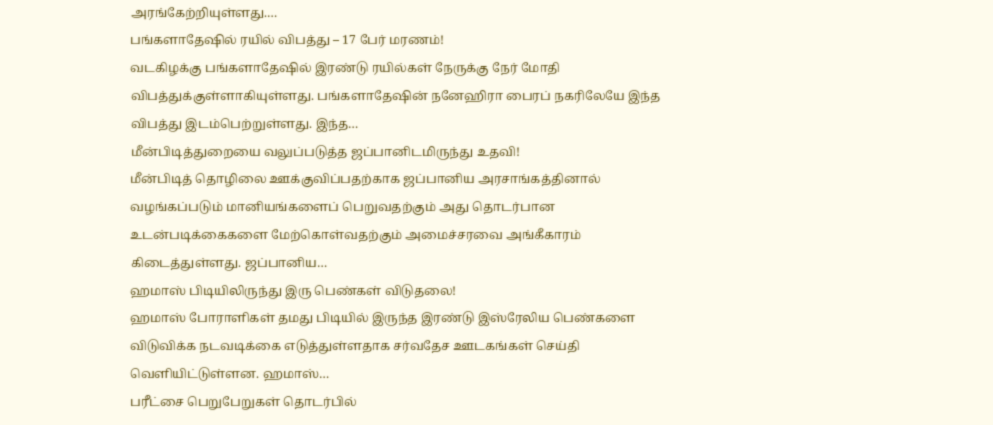அரங்கேற்றியுள்ளது.…
பங்களாதேஷில் ரயில் விபத்து – 17 பேர் மரணம்!
வடகிழக்கு பங்களாதேஷில் இரண்டு ரயில்கள் நேருக்கு நேர் மோதி விபத்துக்குள்ளாகியுள்ளது. பங்களாதேஷின் நனேஹிரா பைரப் நகரிலேயே இந்த விபத்து இடம்பெற்றுள்ளது. இந்த…
மீன்பிடித்துறையை வலுப்படுத்த ஜப்பானிடமிருந்து உதவி!
மீன்பிடித் தொழிலை ஊக்குவிப்பதற்காக ஜப்பானிய அரசாங்கத்தினால் வழங்கப்படும் மானியங்களைப் பெறுவதற்கும் அது தொடர்பான உடன்படிக்கைகளை மேற்கொள்வதற்கும் அமைச்சரவை அங்கீகாரம் கிடைத்துள்ளது. ஜப்பானிய…
ஹமாஸ் பிடியிலிருந்து இரு பெண்கள் விடுதலை!
ஹமாஸ் போராளிகள் தமது பிடியில் இருந்த இரண்டு இஸ்ரேலிய பெண்களை விடுவிக்க நடவடிக்கை எடுத்துள்ளதாக சர்வதேச ஊடகங்கள் செய்தி வெளியிட்டுள்ளன. ஹமாஸ்…
பரீட்சை பெறுபேறுகள் தொடர்பில்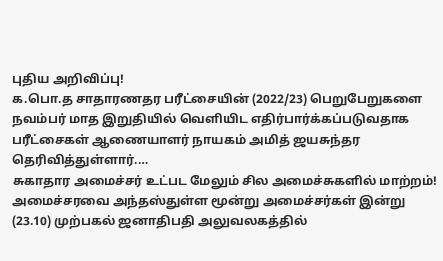புதிய அறிவிப்பு!
க.பொ.த சாதாரணதர பரீட்சையின் (2022/23) பெறுபேறுகளை நவம்பர் மாத இறுதியில் வெளியிட எதிர்பார்க்கப்படுவதாக பரீட்சைகள் ஆணையாளர் நாயகம் அமித் ஜயசுந்தர தெரிவித்துள்ளார்.…
சுகாதார அமைச்சர் உட்பட மேலும் சில அமைச்சுகளில் மாற்றம்!
அமைச்சரவை அந்தஸ்துள்ள மூன்று அமைச்சர்கள் இன்று (23.10) முற்பகல் ஜனாதிபதி அலுவலகத்தில்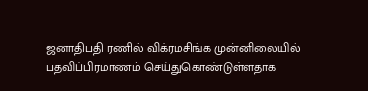ஜனாதிபதி ரணில் விக்ரமசிங்க முன்னிலையில் பதவிப்பிரமாணம் செய்துகொண்டுள்ளதாக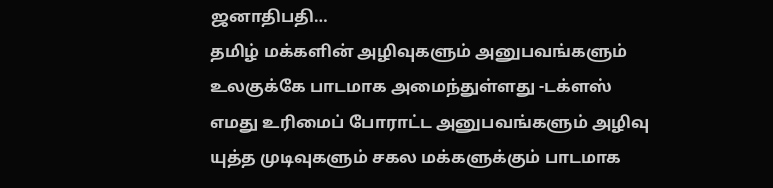ஜனாதிபதி…
தமிழ் மக்களின் அழிவுகளும் அனுபவங்களும் உலகுக்கே பாடமாக அமைந்துள்ளது -டக்ளஸ்
எமது உரிமைப் போராட்ட அனுபவங்களும் அழிவு யுத்த முடிவுகளும் சகல மக்களுக்கும் பாடமாக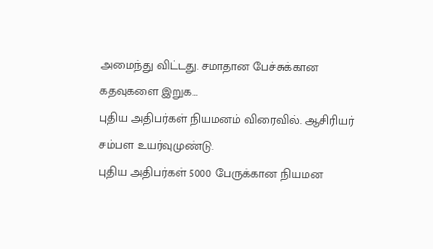அமைந்து விட்டது. சமாதான பேச்சுக்கான கதவுகளை இறுக…
புதிய அதிபர்கள் நியமனம் விரைவில். ஆசிரியர் சம்பள உயர்வுமுண்டு.
புதிய அதிபர்கள் 5000 பேருக்கான நியமன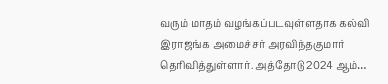வரும் மாதம் வழங்கப்படவுள்ளதாக கல்வி இராஜங்க அமைச்சர் அரவிந்தகுமார் தெரிவித்துள்ளார். அத்தோடு 2024 ஆம்…